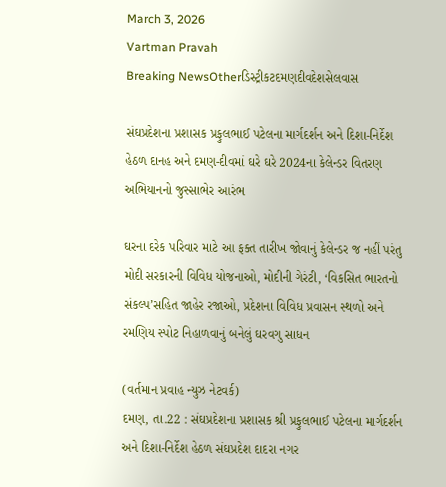March 3, 2026
Vartman Pravah
Breaking NewsOtherડિસ્ટ્રીકટદમણદીવદેશસેલવાસ

સંઘપ્રદેશના પ્રશાસક પ્રફુલભાઈ પટેલના માર્ગદર્શન અને દિશા-નિર્દેશ હેઠળ દાનહ અને દમણ-દીવમાં ઘરે ઘરે 2024ના કેલેન્‍ડર વિતરણ અભિયાનનો જુસ્‍સાભેર આરંભ

ઘરના દરેક પરિવાર માટે આ ફક્‍ત તારીખ જોવાનું કેલેન્‍ડર જ નહીં પરંતુ મોદી સરકારની વિવિધ યોજનાઓ, મોદીની ગેરંટી, ‘વિકસિત ભારતનો સંકલ્‍પ’સહિત જાહેર રજાઓ, પ્રદેશના વિવિધ પ્રવાસન સ્‍થળો અને રમણિય સ્‍પોટ નિહાળવાનું બનેલું ઘરવગુ સાધન

(વર્તમાન પ્રવાહ ન્‍યુઝ નેટવર્ક)
દમણ, તા.22 : સંઘપ્રદેશના પ્રશાસક શ્રી પ્રફુલભાઈ પટેલના માર્ગદર્શન અને દિશા-નિર્દેશ હેઠળ સંઘપ્રદેશ દાદરા નગર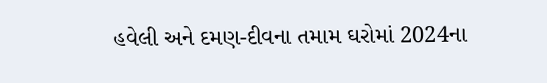હવેલી અને દમણ-દીવના તમામ ઘરોમાં 2024ના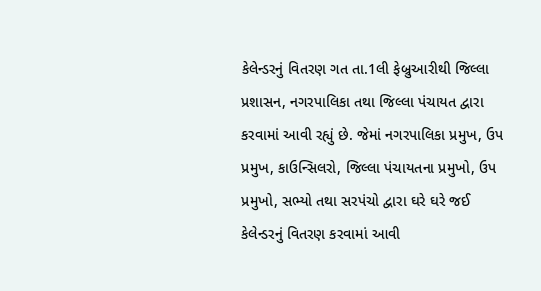કેલેન્‍ડરનું વિતરણ ગત તા.1લી ફેબ્રુઆરીથી જિલ્લા પ્રશાસન, નગરપાલિકા તથા જિલ્લા પંચાયત દ્વારા કરવામાં આવી રહ્યું છે. જેમાં નગરપાલિકા પ્રમુખ, ઉપ પ્રમુખ, કાઉન્‍સિલરો, જિલ્લા પંચાયતના પ્રમુખો, ઉપ પ્રમુખો, સભ્‍યો તથા સરપંચો દ્વારા ઘરે ઘરે જઈ કેલેન્‍ડરનું વિતરણ કરવામાં આવી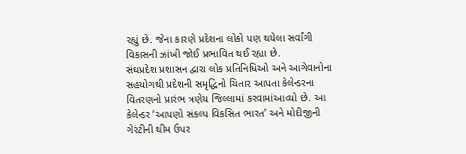રહ્યું છે. જેના કારણે પ્રદેશના લોકો પણ થયેલા સર્વાંગી વિકાસની ઝાંખી જોઈ પ્રભાવિત થઈ રહ્યા છે.
સંઘપ્રદેશ પ્રશાસન દ્વારા લોક પ્રતિનિધિઓ અને આગેવાનોના સહયોગથી પ્રદેશની સમૃદ્ધિનો ચિતાર આપતા કેલેન્‍ડરના વિતરણનો પ્રારંભ ત્રણેય જિલ્લામાં કરવામાંઆવ્‍યો છે. આ કેલેન્‍ડર ‘આપણો સંકલ્‍પ વિકસિત ભારત’ અને મોદીજીની ગેરંટીની થીમ ઉપર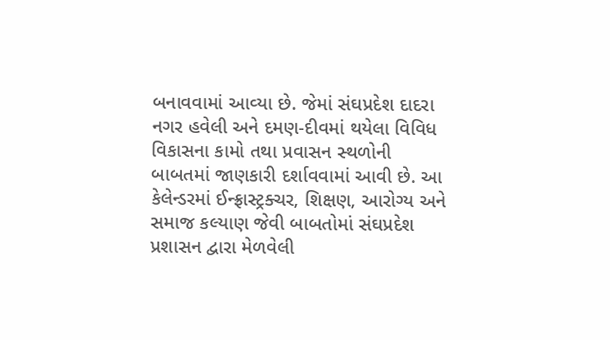બનાવવામાં આવ્‍યા છે. જેમાં સંઘપ્રદેશ દાદરા નગર હવેલી અને દમણ-દીવમાં થયેલા વિવિધ વિકાસના કામો તથા પ્રવાસન સ્‍થળોની બાબતમાં જાણકારી દર્શાવવામાં આવી છે. આ કેલેન્‍ડરમાં ઈન્‍ફ્રાસ્‍ટ્રક્‍ચર, શિક્ષણ, આરોગ્‍ય અને સમાજ કલ્‍યાણ જેવી બાબતોમાં સંઘપ્રદેશ પ્રશાસન દ્વારા મેળવેલી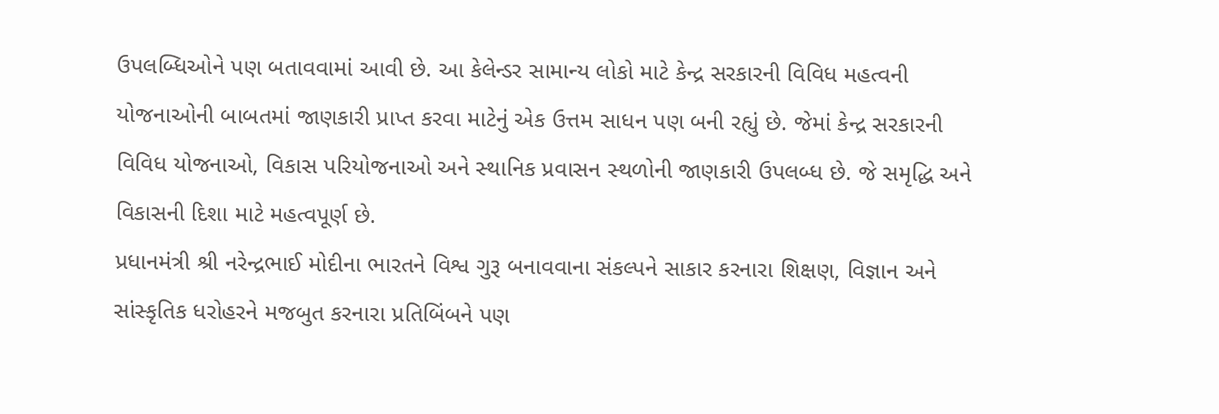ઉપલબ્‍ધિઓને પણ બતાવવામાં આવી છે. આ કેલેન્‍ડર સામાન્‍ય લોકો માટે કેન્‍દ્ર સરકારની વિવિધ મહત્‍વની યોજનાઓની બાબતમાં જાણકારી પ્રાપ્ત કરવા માટેનું એક ઉત્તમ સાધન પણ બની રહ્યું છે. જેમાં કેન્‍દ્ર સરકારની વિવિધ યોજનાઓ, વિકાસ પરિયોજનાઓ અને સ્‍થાનિક પ્રવાસન સ્‍થળોની જાણકારી ઉપલબ્‍ધ છે. જે સમૃદ્ધિ અને વિકાસની દિશા માટે મહત્‍વપૂર્ણ છે.
પ્રધાનમંત્રી શ્રી નરેન્‍દ્રભાઈ મોદીના ભારતને વિશ્વ ગુરૂ બનાવવાના સંકલ્‍પને સાકાર કરનારા શિક્ષણ, વિજ્ઞાન અને સાંસ્‍કૃતિક ધરોહરને મજબુત કરનારા પ્રતિબિંબને પણ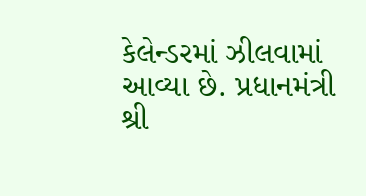કેલેન્‍ડરમાં ઝીલવામાં આવ્‍યા છે. પ્રધાનમંત્રી શ્રી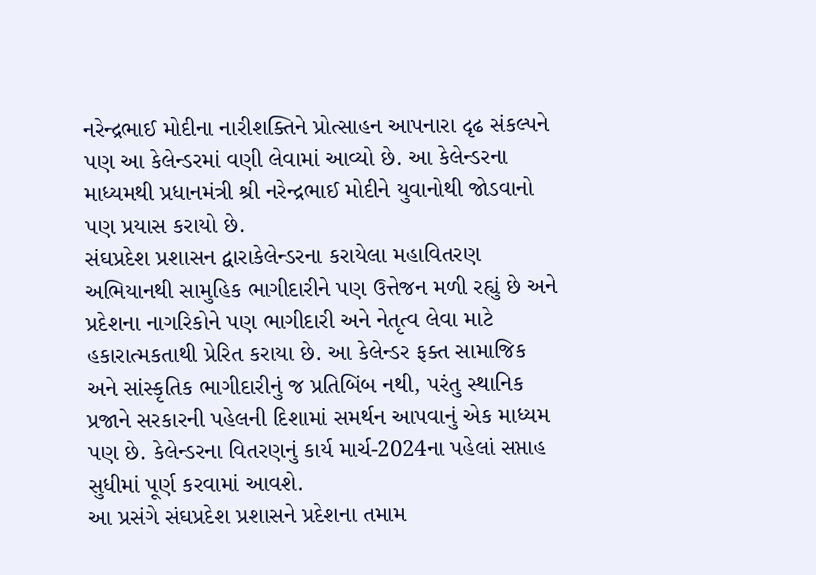નરેન્‍દ્રભાઈ મોદીના નારીશક્‍તિને પ્રોત્‍સાહન આપનારા દૃઢ સંકલ્‍પને પણ આ કેલેન્‍ડરમાં વણી લેવામાં આવ્‍યો છે. આ કેલેન્‍ડરના માધ્‍યમથી પ્રધાનમંત્રી શ્રી નરેન્‍દ્રભાઈ મોદીને યુવાનોથી જોડવાનો પણ પ્રયાસ કરાયો છે.
સંઘપ્રદેશ પ્રશાસન દ્વારાકેલેન્‍ડરના કરાયેલા મહાવિતરણ અભિયાનથી સામુહિક ભાગીદારીને પણ ઉત્તેજન મળી રહ્યું છે અને પ્રદેશના નાગરિકોને પણ ભાગીદારી અને નેતૃત્‍વ લેવા માટે હકારાત્‍મકતાથી પ્રેરિત કરાયા છે. આ કેલેન્‍ડર ફક્‍ત સામાજિક અને સાંસ્‍કૃતિક ભાગીદારીનું જ પ્રતિબિંબ નથી, પરંતુ સ્‍થાનિક પ્રજાને સરકારની પહેલની દિશામાં સમર્થન આપવાનું એક માધ્‍યમ પણ છે. કેલેન્‍ડરના વિતરણનું કાર્ય માર્ચ-2024ના પહેલાં સપ્તાહ સુધીમાં પૂર્ણ કરવામાં આવશે.
આ પ્રસંગે સંઘપ્રદેશ પ્રશાસને પ્રદેશના તમામ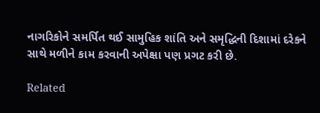નાગરિકોને સમર્પિત થઈ સામુહિક શાંતિ અને સમૃદ્ધિની દિશામાં દરેકને સાથે મળીને કામ કરવાની અપેક્ષા પણ પ્રગટ કરી છે.

Related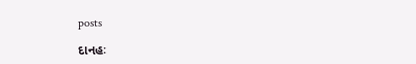posts

દાનહઃ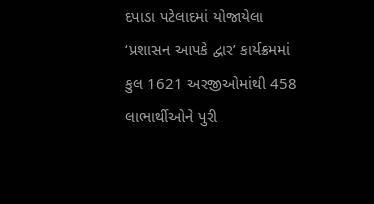દપાડા પટેલાદમાં યોજાયેલા ‘પ્રશાસન આપકે દ્વાર’ કાર્યક્રમમાં કુલ 1621 અરજીઓમાંથી 458 લાભાર્થીઓને પુરી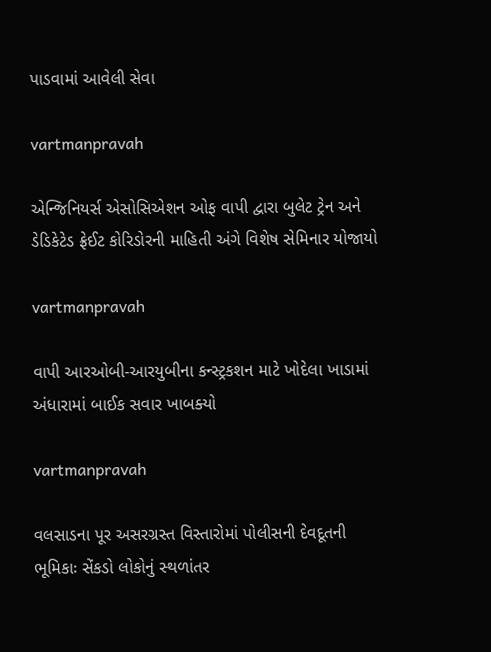પાડવામાં આવેલી સેવા

vartmanpravah

એન્‍જિનિયર્સ એસોસિએશન ઓફ વાપી દ્વારા બુલેટ ટ્રેન અને ડેડિકેટેડ ફ્રેઈટ કોરિડોરની માહિતી અંગે વિશેષ સેમિનાર યોજાયો

vartmanpravah

વાપી આરઓબી-આરયુબીના કન્‍સ્‍ટ્રકશન માટે ખોદેલા ખાડામાં અંધારામાં બાઈક સવાર ખાબક્‍યો

vartmanpravah

વલસાડના પૂર અસરગ્રસ્‍ત વિસ્‍તારોમાં પોલીસની દેવદૂતની ભૂમિકાઃ સેંકડો લોકોનું સ્‍થળાંતર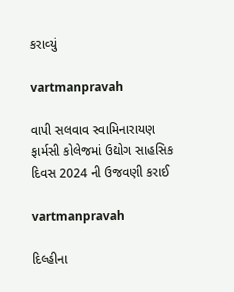કરાવ્‍યું

vartmanpravah

વાપી સલવાવ સ્‍વામિનારાયણ ફાર્મસી કોલેજમાં ઉદ્યોગ સાહસિક દિવસ 2024 ની ઉજવણી કરાઈ

vartmanpravah

દિલ્‍હીના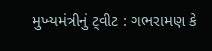મુખ્‍યમંત્રીનું ટ્‍વીટ : ગભરામણ કે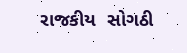રાજકીય  સોગઠી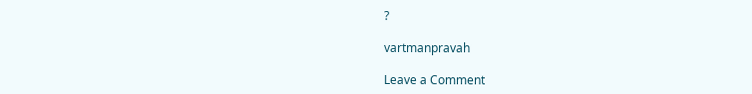?

vartmanpravah

Leave a Comment